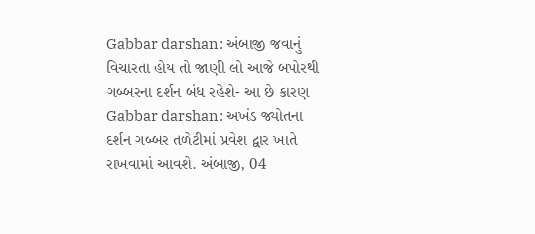Gabbar darshan: અંબાજી જવાનું વિચારતા હોય તો જાણી લો આજે બપોરથી ગબ્બરના દર્શન બંધ રહેશે- આ છે કારણ
Gabbar darshan: અખંડ જ્યોતના દર્શન ગબ્બર તળેટીમાં પ્રવેશ દ્વાર ખાતે રાખવામાં આવશે. અંબાજી, 04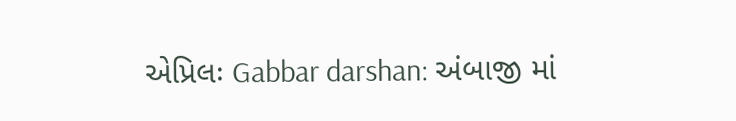એપ્રિલઃ Gabbar darshan: અંબાજી માં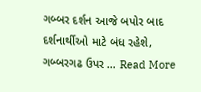ગબ્બર દર્શન આજે બપોર બાદ દર્શનાર્થીઓ માટે બંધ રહેશે, ગબ્બરગઢ ઉપર … Read More